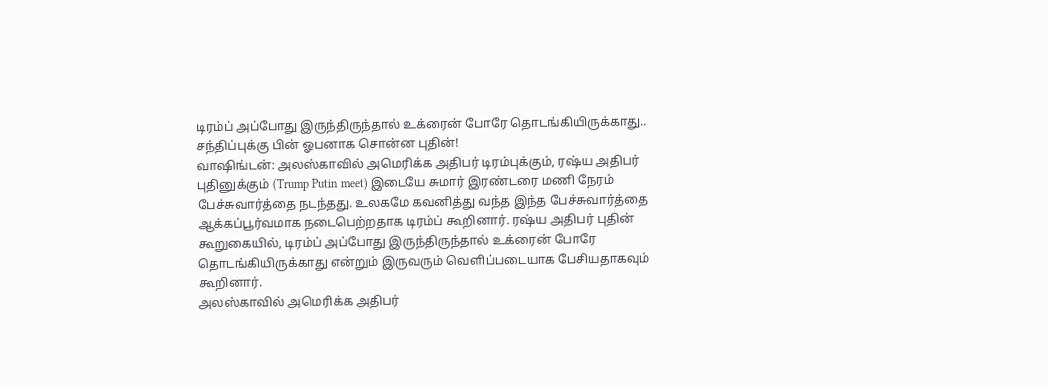டிரம்ப் அப்போது இருந்திருந்தால் உக்ரைன் போரே தொடங்கியிருக்காது.. சந்திப்புக்கு பின் ஓபனாக சொன்ன புதின்!
வாஷிங்டன்: அலஸ்காவில் அமெரிக்க அதிபர் டிரம்புக்கும், ரஷ்ய அதிபர் புதினுக்கும் (Trump Putin meet) இடையே சுமார் இரண்டரை மணி நேரம் பேச்சுவார்த்தை நடந்தது. உலகமே கவனித்து வந்த இந்த பேச்சுவார்த்தை ஆக்கப்பூர்வமாக நடைபெற்றதாக டிரம்ப் கூறினார். ரஷ்ய அதிபர் புதின் கூறுகையில், டிரம்ப் அப்போது இருந்திருந்தால் உக்ரைன் போரே தொடங்கியிருக்காது என்றும் இருவரும் வெளிப்படையாக பேசியதாகவும் கூறினார்.
அலஸ்காவில் அமெரிக்க அதிபர்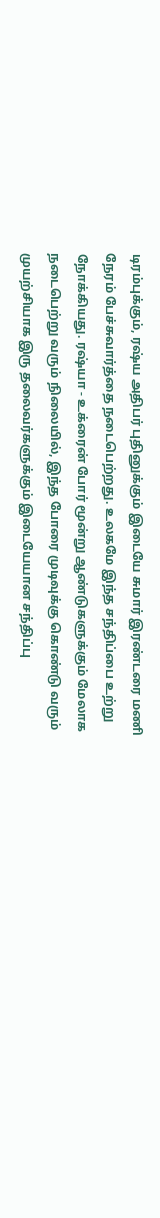டிரம்புக்கும், ரஷ்ய அதிபர் புதினுக்கும் இடையே சுமார் இரண்டரை மணி நேரம் பேச்சுவார்த்தை நடைபெற்றது. உலகமே இந்த சந்திப்பை உற்று நோக்கியது. ரஷ்யா - உக்ரைன் போர் மூன்று ஆண்டுகளுக்கும் மேலாக நடைபெற்று வரும் நிலையில், இந்த போரை முடிவுக்கு கொண்டு வரும் முயற்சியாக இரு தலைவர்களுக்கும் இடையேயான சந்திப்பு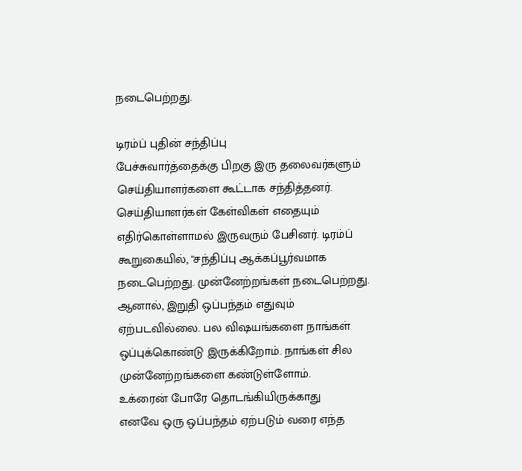நடைபெற்றது.

டிரம்ப் புதின் சந்திப்பு
பேச்சுவார்த்தைக்கு பிறகு இரு தலைவர்களும் செய்தியாளர்களை கூட்டாக சந்தித்தனர். செய்தியாளர்கள் கேள்விகள் எதையும் எதிர்கொள்ளாமல் இருவரும் பேசினர். டிரம்ப் கூறுகையில், "சந்திப்பு ஆக்கப்பூர்வமாக நடைபெற்றது. முன்னேற்றங்கள் நடைபெற்றது. ஆனால், இறுதி ஒப்பந்தம் எதுவும் ஏற்படவில்லை. பல விஷயங்களை நாங்கள் ஒப்புக்கொண்டு இருக்கிறோம். நாங்கள் சில முன்னேற்றங்களை கண்டுள்ளோம்.
உக்ரைன் போரே தொடங்கியிருக்காது
எனவே ஒரு ஒப்பந்தம் ஏற்படும் வரை எந்த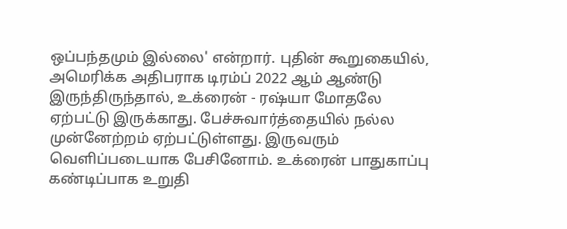ஒப்பந்தமும் இல்லை' என்றார். புதின் கூறுகையில், அமெரிக்க அதிபராக டிரம்ப் 2022 ஆம் ஆண்டு இருந்திருந்தால், உக்ரைன் - ரஷ்யா மோதலே ஏற்பட்டு இருக்காது. பேச்சுவார்த்தையில் நல்ல முன்னேற்றம் ஏற்பட்டுள்ளது. இருவரும் வெளிப்படையாக பேசினோம். உக்ரைன் பாதுகாப்பு கண்டிப்பாக உறுதி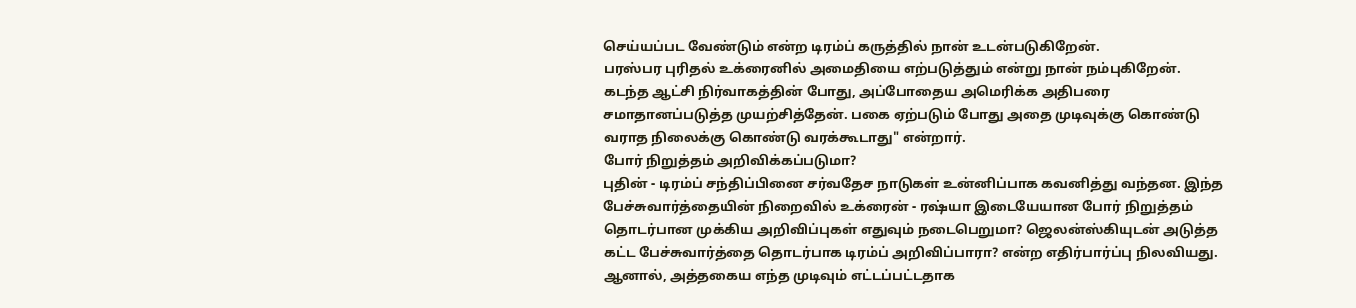செய்யப்பட வேண்டும் என்ற டிரம்ப் கருத்தில் நான் உடன்படுகிறேன்.
பரஸ்பர புரிதல் உக்ரைனில் அமைதியை எற்படுத்தும் என்று நான் நம்புகிறேன். கடந்த ஆட்சி நிர்வாகத்தின் போது, அப்போதைய அமெரிக்க அதிபரை சமாதானப்படுத்த முயற்சித்தேன். பகை ஏற்படும் போது அதை முடிவுக்கு கொண்டு வராத நிலைக்கு கொண்டு வரக்கூடாது" என்றார்.
போர் நிறுத்தம் அறிவிக்கப்படுமா?
புதின் - டிரம்ப் சந்திப்பினை சர்வதேச நாடுகள் உன்னிப்பாக கவனித்து வந்தன. இந்த பேச்சுவார்த்தையின் நிறைவில் உக்ரைன் - ரஷ்யா இடையேயான போர் நிறுத்தம் தொடர்பான முக்கிய அறிவிப்புகள் எதுவும் நடைபெறுமா? ஜெலன்ஸ்கியுடன் அடுத்த கட்ட பேச்சுவார்த்தை தொடர்பாக டிரம்ப் அறிவிப்பாரா? என்ற எதிர்பார்ப்பு நிலவியது.
ஆனால், அத்தகைய எந்த முடிவும் எட்டப்பட்டதாக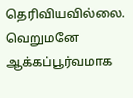தெரிவியவில்லை. வெறுமனே ஆக்கப்பூர்வமாக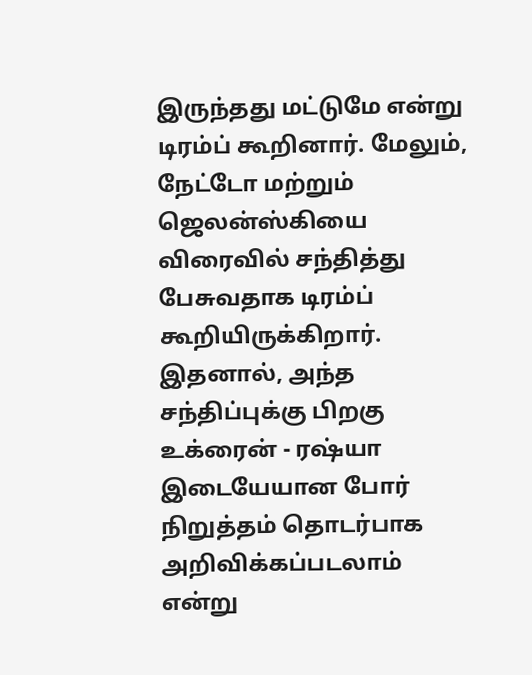இருந்தது மட்டுமே என்று டிரம்ப் கூறினார். மேலும், நேட்டோ மற்றும் ஜெலன்ஸ்கியை விரைவில் சந்தித்து பேசுவதாக டிரம்ப் கூறியிருக்கிறார். இதனால், அந்த சந்திப்புக்கு பிறகு உக்ரைன் - ரஷ்யா இடையேயான போர் நிறுத்தம் தொடர்பாக அறிவிக்கப்படலாம் என்று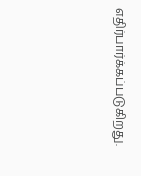எதிர்பார்க்கப்படுகிறது.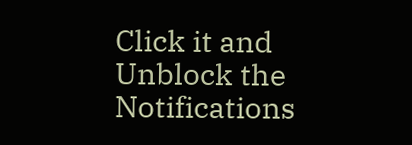Click it and Unblock the Notifications